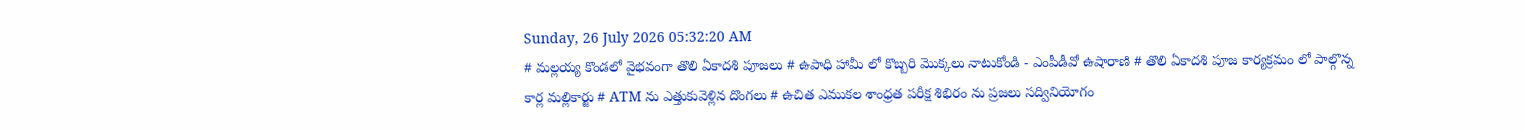Sunday, 26 July 2026 05:32:20 AM
# మల్లయ్య కొండలో వైభవంగా తొలి ఏకాదశి పూజలు # ఉపాధి హామీ లో కొబ్బరి మొక్కలు నాటుకోండి - ఎంపీడీవో ఉషారాణి # తొలి ఏకాదశి పూజ కార్యక్రమం లో పాల్గొన్న కార్ల మల్లికార్జు # ATM ను ఎత్తుకువెళ్లిన దొంగలు # ఉచిత ఎముకల శాంధ్రత పరీక్ష శిభిరం ను ప్రజలు సద్వినియోగం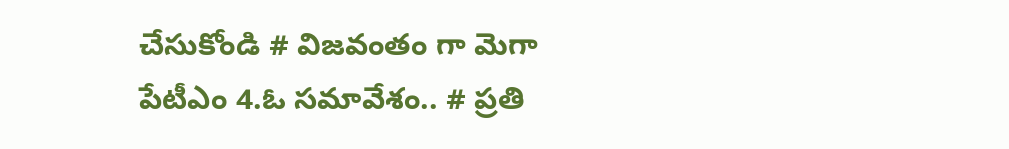చేసుకోండి # విజవంతం గా మెగా పేటీఎం 4.ఓ సమావేశం.. # ప్రతి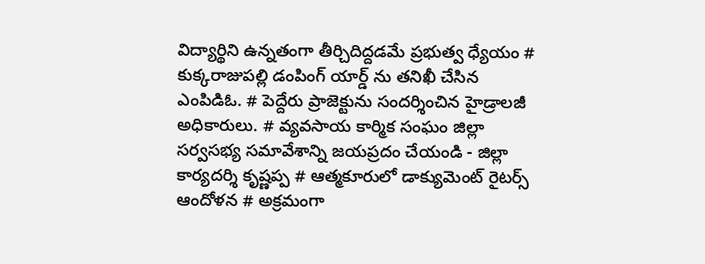విద్యార్థిని ఉన్నతంగా తీర్చిదిద్దడమే ప్రభుత్వ ధ్యేయం # కుక్కరాజుపల్లి డంపింగ్ యార్డ్ ను తనిఖీ చేసిన ఎంపిడిఓ. # పెద్దేరు ప్రాజెక్టును సందర్శించిన హైడ్రాలజీ అధికారులు. # వ్యవసాయ కార్మిక సంఘం జిల్లా సర్వసభ్య సమావేశాన్ని జయప్రదం చేయండి - జిల్లా కార్యదర్శి కృష్ణప్ప # ఆత్మకూరులో డాక్యుమెంట్ రైటర్స్ ఆందోళన # అక్రమంగా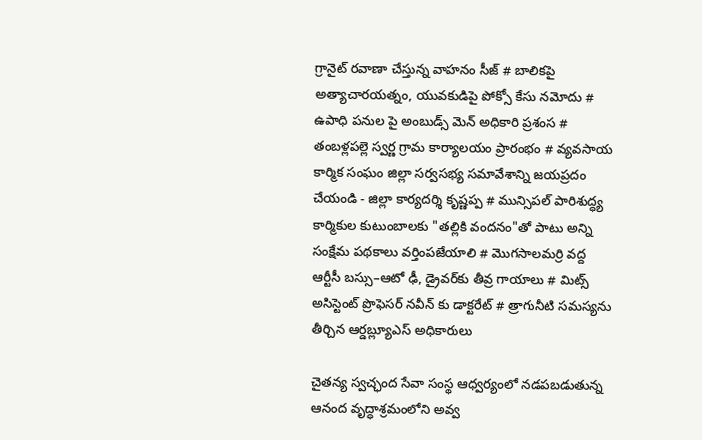గ్రానైట్ రవాణా చేస్తున్న వాహనం సీజ్ # బాలికపై అత్యాచారయత్నం, యువకుడిపై పోక్సో కేసు నమోదు # ఉపాధి పనుల పై అంబుడ్స్ మెన్ అధికారి ప్రశంస # తంబళ్లపల్లె స్వర్ణ గ్రామ కార్యాలయం ప్రారంభం # వ్యవసాయ కార్మిక సంఘం జిల్లా సర్వసభ్య సమావేశాన్ని జయప్రదం చేయండి - జిల్లా కార్యదర్శి కృష్ణప్ప # మున్సిపల్ పారిశుద్ధ్య కార్మికుల కుటుంబాలకు "తల్లికి వందనం"తో పాటు అన్ని సంక్షేమ పథకాలు వర్తింపజేయాలి # మొగసాలమర్రి వద్ద ఆర్టీసీ బస్సు–ఆటో ఢీ, డ్రైవర్‌కు తీవ్ర గాయాలు # మిట్స్ అసిస్టెంట్ ప్రొఫెసర్‌ నవీన్ కు డాక్టరేట్ # త్రాగునీటి సమస్యను తీర్చిన ఆర్డబ్ల్యూఎస్ అధికారులు

చైతన్య స్వచ్ఛంద సేవా సంస్థ ఆధ్వర్యంలో నడపబడుతున్న ఆనంద వృద్ధాశ్రమంలోని అవ్వ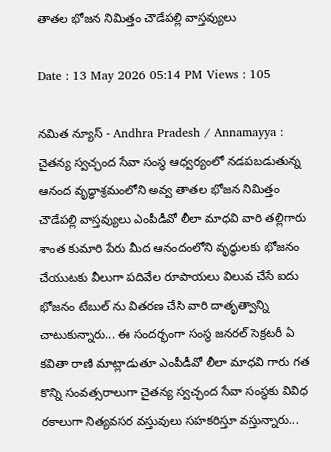తాతల భోజన నిమిత్తం చౌడేపల్లి వాస్తవ్యులు

Date : 13 May 2026 05:14 PM Views : 105

నమిత న్యూస్ - Andhra Pradesh / Annamayya : చైతన్య స్వచ్ఛంద సేవా సంస్థ ఆధ్వర్యంలో నడపబడుతున్న ఆనంద వృద్ధాశ్రమంలోని అవ్వ తాతల భోజన నిమిత్తం చౌడేపల్లి వాస్తవ్యులు ఎంపీడీవో లీలా మాధవి వారి తల్లిగారు శాంత కుమారి పేరు మీద ఆనందంలోని వృద్ధులకు భోజనం చేయుటకు వీలుగా పదివేల రూపాయలు విలువ చేసే ఐదు భోజనం టేబుల్ ను వితరణ చేసి వారి దాతృత్వాన్ని చాటుకున్నారు... ఈ సందర్భంగా సంస్థ జనరల్ సెక్రటరీ ఏ కవితా రాణి మాట్లాడుతూ ఎంపీడీవో లీలా మాధవి గారు గత కొన్ని సంవత్సరాలుగా చైతన్య స్వచ్ఛంద సేవా సంస్థకు వివిధ రకాలుగా నిత్యవసర వస్తువులు సహకరిస్తూ వస్తున్నారు...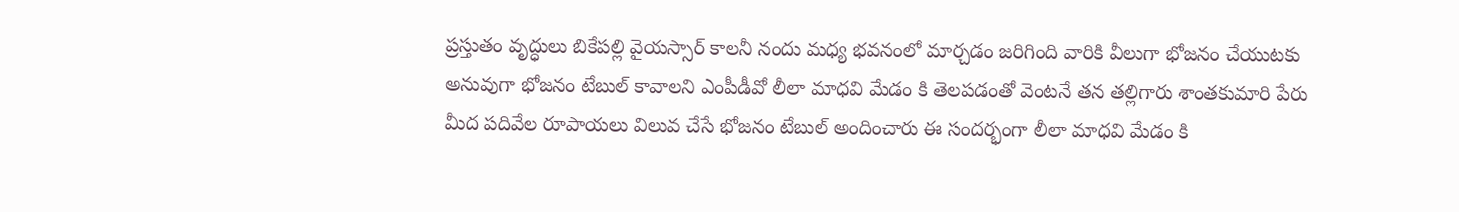ప్రస్తుతం వృద్ధులు బికేపల్లి వైయస్సార్ కాలనీ నందు మధ్య భవనంలో మార్చడం జరిగింది వారికి వీలుగా భోజనం చేయుటకు అనువుగా భోజనం టేబుల్ కావాలని ఎంపీడీవో లీలా మాధవి మేడం కి తెలపడంతో వెంటనే తన తల్లిగారు శాంతకుమారి పేరు మీద పదివేల రూపాయలు విలువ చేసే భోజనం టేబుల్ అందించారు ఈ సందర్భంగా లీలా మాధవి మేడం కి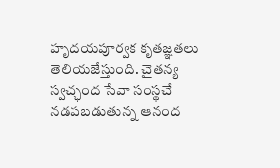హృదయపూర్వక కృతజ్ఞతలు తెలియజేస్తుంది. చైతన్య స్వచ్ఛంద సేవా సంస్థచే నడపబడుతున్న ఆనంద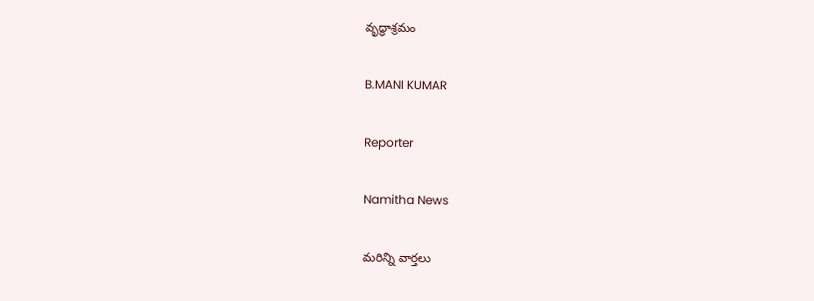వృద్ధాశ్రమం

B.MANI KUMAR

Reporter

Namitha News

మరిన్ని వార్తలు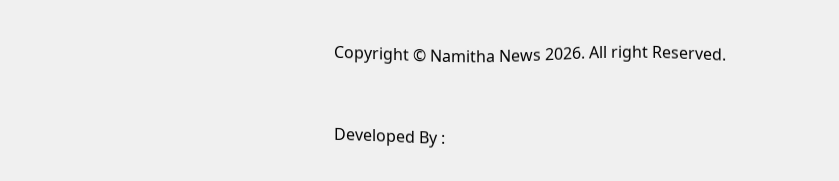Copyright © Namitha News 2026. All right Reserved.



Developed By :